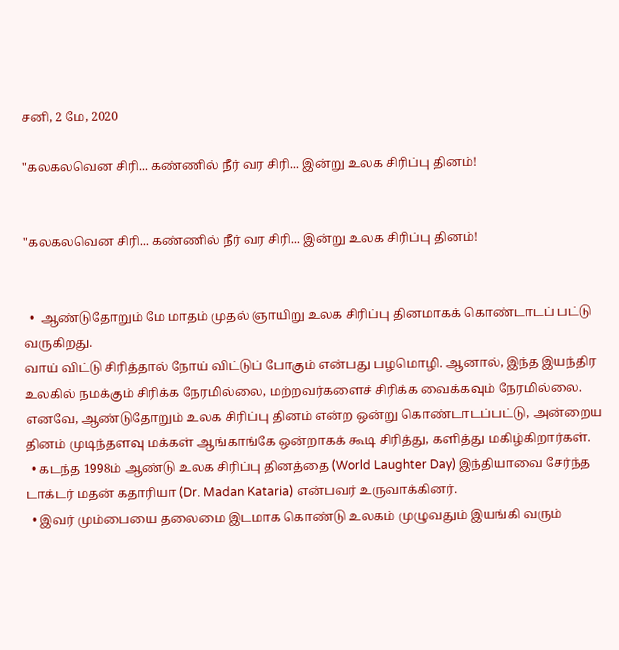சனி, 2 மே, 2020

"கலகலவென சிரி... கண்ணில் நீர் வர சிரி... இன்று உலக சிரிப்பு தினம்!


"கலகலவென சிரி... கண்ணில் நீர் வர சிரி... இன்று உலக சிரிப்பு தினம்!


  •  ஆண்டுதோறும் மே மாதம் முதல் ஞாயிறு உலக சிரிப்பு தினமாகக் கொண்டாடப் பட்டு வருகிறது.
வாய் விட்டு சிரித்தால் நோய் விட்டுப் போகும் என்பது பழமொழி. ஆனால், இந்த இயந்திர உலகில் நமக்கும் சிரிக்க நேரமில்லை, மற்றவர்களைச் சிரிக்க வைக்கவும் நேரமில்லை.
எனவே, ஆண்டுதோறும் உலக சிரிப்பு தினம் என்ற ஒன்று கொண்டாடப்பட்டு, அன்றைய தினம் முடிந்தளவு மக்கள் ஆங்காங்கே ஒன்றாகக் கூடி சிரித்து, களித்து மகிழ்கிறார்கள்.
  • கடந்த 1998ம் ஆண்டு உலக சிரிப்பு தினத்தை (World Laughter Day) இந்தியாவை சேர்ந்த டாக்டர் மதன் கதாரியா (Dr. Madan Kataria) என்பவர் உருவாக்கினர்.
  • இவர் மும்பையை தலைமை இடமாக கொண்டு உலகம் முழுவதும் இயங்கி வரும்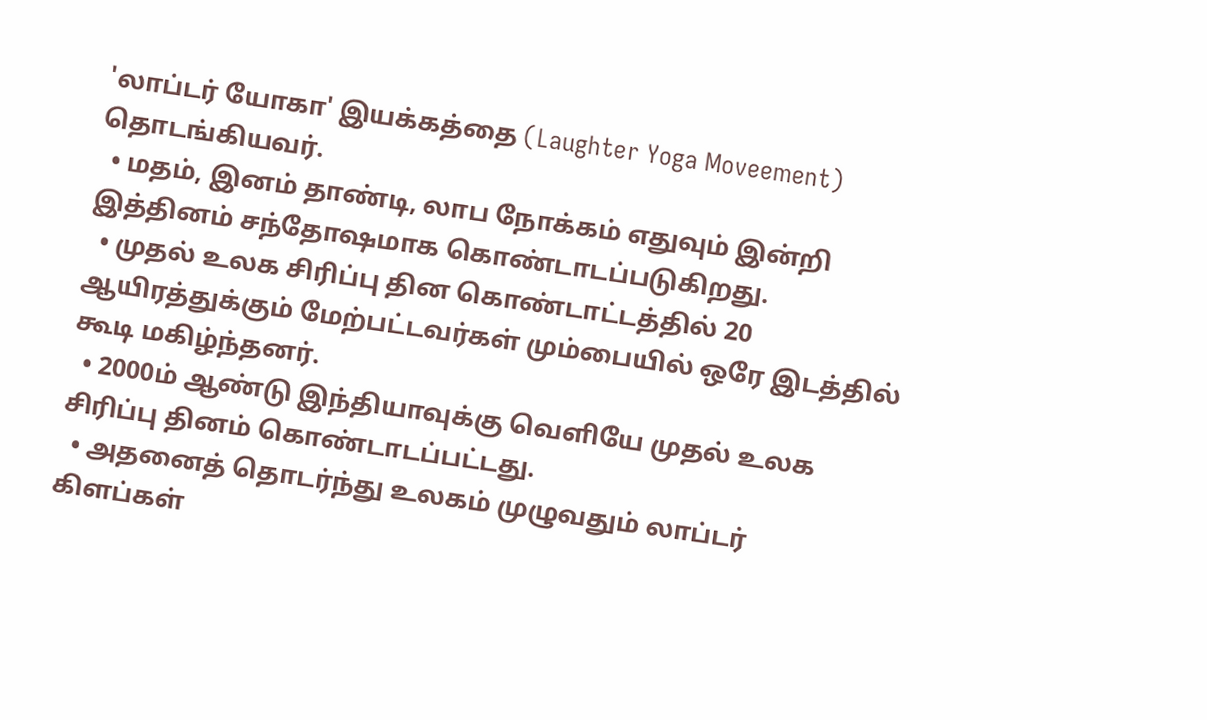'லாப்டர் யோகா' இயக்கத்தை (Laughter Yoga Moveement) தொடங்கியவர்.
  • மதம், இனம் தாண்டி, லாப நோக்கம் எதுவும் இன்றி இத்தினம் சந்தோஷமாக கொண்டாடப்படுகிறது.
  • முதல் உலக சிரிப்பு தின கொண்டாட்டத்தில் 20 ஆயிரத்துக்கும் மேற்பட்டவர்கள் மும்பையில் ஒரே இடத்தில் கூடி மகிழ்ந்தனர்.
  • 2000ம் ஆண்டு இந்தியாவுக்கு வெளியே முதல் உலக சிரிப்பு தினம் கொண்டாடப்பட்டது.
  • அதனைத் தொடர்ந்து உலகம் முழுவதும் லாப்டர் கிளப்கள்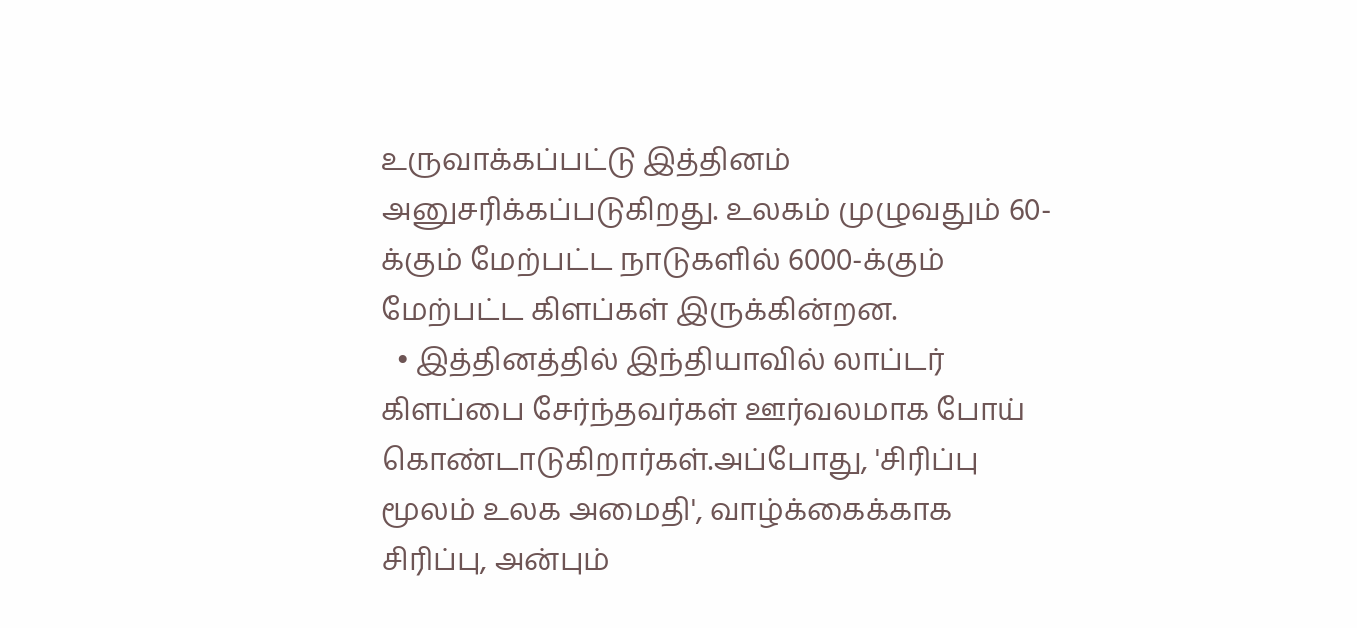உருவாக்கப்பட்டு இத்தினம் அனுசரிக்கப்படுகிறது. உலகம் முழுவதும் 60-க்கும் மேற்பட்ட நாடுகளில் 6000-க்கும் மேற்பட்ட கிளப்கள் இருக்கின்றன.
  • இத்தினத்தில் இந்தியாவில் லாப்டர் கிளப்பை சேர்ந்தவர்கள் ஊர்வலமாக போய் கொண்டாடுகிறார்கள்.அப்போது, 'சிரிப்பு மூலம் உலக அமைதி', வாழ்க்கைக்காக சிரிப்பு, அன்பும்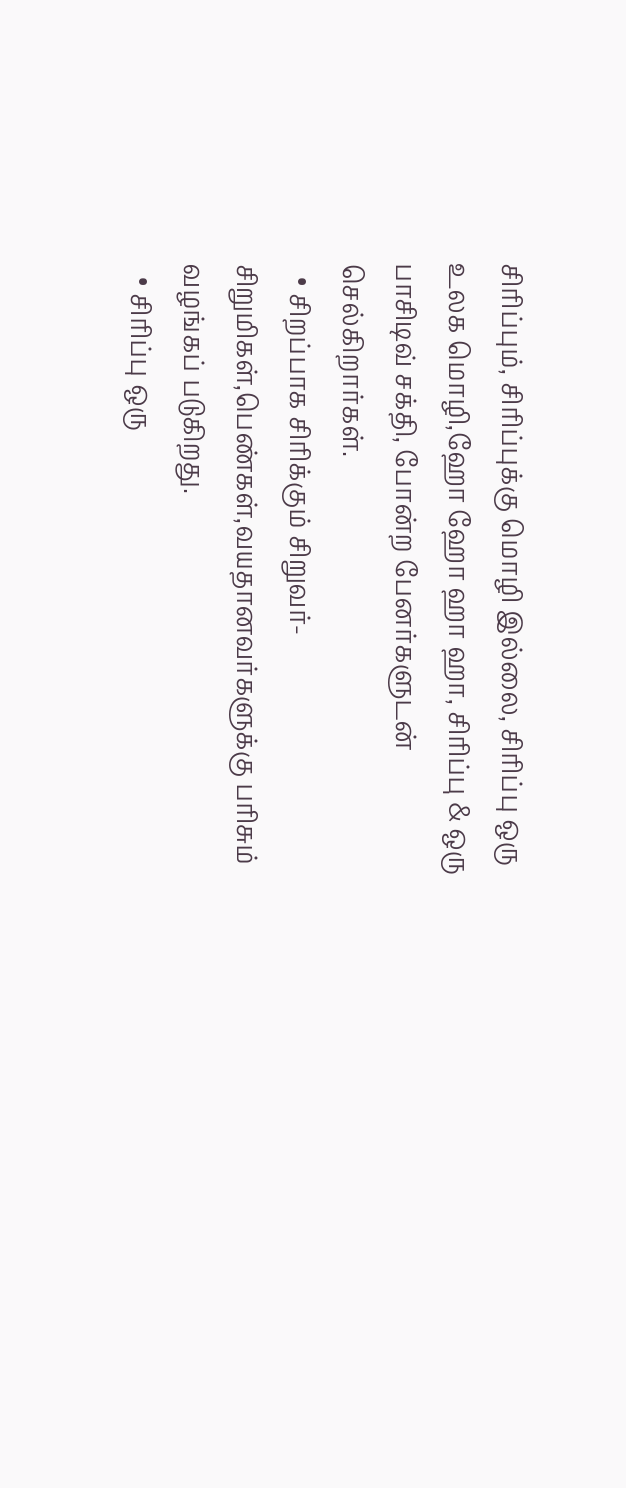சிரிப்பும், சிரிப்புக்கு மொழி இல்லை, சிரிப்பு ஒரு உலக மொழி,ஹோ ஹோ ஹா ஹா, சிரிப்பு & ஒரு பாசிடிவ் சக்தி, போன்ற பேனர்களுடன் செல்கிறார்கள்.
  • சிறப்பாக சிரிக்கும் சிறுவர்-சிறுமிகள்,பெண்கள்,வயதானவர்களுக்கு பரிசும் வழங்கப் படுகிறது.
  • சிரிப்பு ஒரு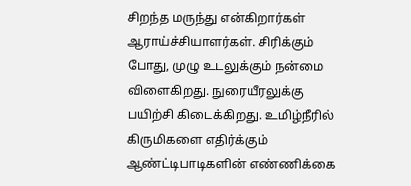சிறந்த மருந்து என்கிறார்கள் ஆராய்ச்சியாளர்கள். சிரிக்கும் போது, முழு உடலுக்கும் நன்மை விளைகிறது. நுரையீரலுக்கு பயிற்சி கிடைக்கிறது. உமிழ்நீரில் கிருமிகளை எதிர்க்கும் ஆண்ட்டிபாடிகளின் எண்ணிக்கை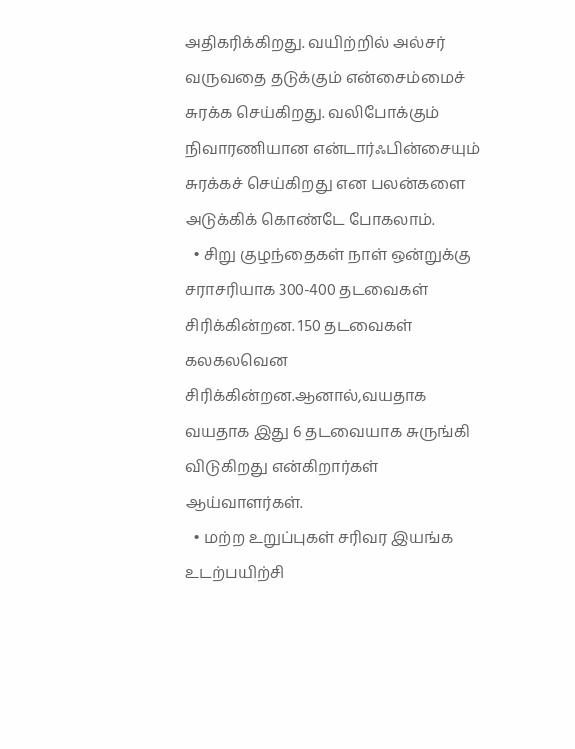அதிகரிக்கிறது. வயிற்றில் அல்சர் வருவதை தடுக்கும் என்சைம்மைச் சுரக்க செய்கிறது. வலிபோக்கும் நிவாரணியான என்டார்ஃபின்சையும் சுரக்கச் செய்கிறது என பலன்களை அடுக்கிக் கொண்டே போகலாம்.
  • சிறு குழந்தைகள் நாள் ஒன்றுக்கு சராசரியாக 300-400 தடவைகள் சிரிக்கின்றன. 150 தடவைகள் கலகலவென சிரிக்கின்றன.ஆனால்,வயதாக வயதாக இது 6 தடவையாக சுருங்கி விடுகிறது என்கிறார்கள் ஆய்வாளர்கள்.
  • மற்ற உறுப்புகள் சரிவர இயங்க உடற்பயிற்சி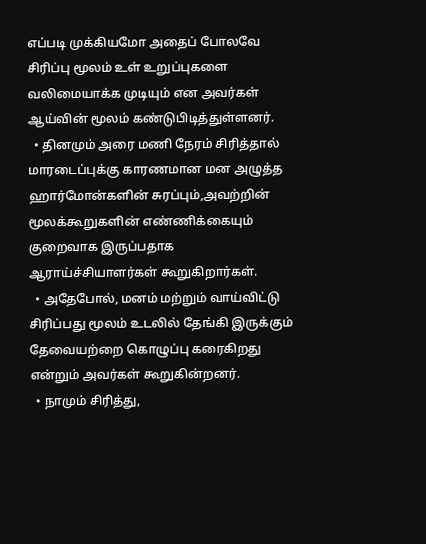எப்படி முக்கியமோ அதைப் போலவே சிரிப்பு மூலம் உள் உறுப்புகளை வலிமையாக்க முடியும் என அவர்கள் ஆய்வின் மூலம் கண்டுபிடித்துள்ளனர்.
  • தினமும் அரை மணி நேரம் சிரித்தால் மாரடைப்புக்கு காரணமான மன அழுத்த ஹார்மோன்களின் சுரப்பும்,அவற்றின் மூலக்கூறுகளின் எண்ணிக்கையும் குறைவாக இருப்பதாக ஆராய்ச்சியாளர்கள் கூறுகிறார்கள்.
  • அதேபோல், மனம் மற்றும் வாய்விட்டு சிரிப்பது மூலம் உடலில் தேங்கி இருக்கும் தேவையற்றை கொழுப்பு கரைகிறது என்றும் அவர்கள் கூறுகின்றனர்.
  • நாமும் சிரித்து,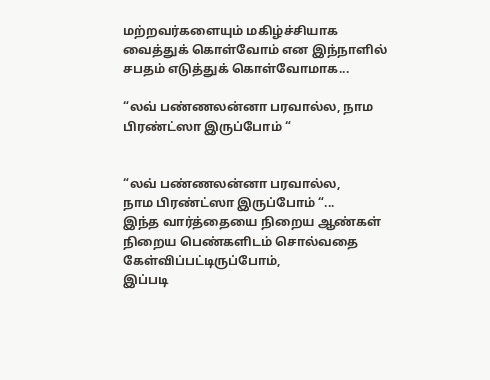மற்றவர்களையும் மகிழ்ச்சியாக வைத்துக் கொள்வோம் என இந்நாளில் சபதம் எடுத்துக் கொள்வோமாக...

“லவ் பண்ணலன்னா பரவால்ல, நாம பிரண்ட்ஸா இருப்போம் “


“லவ் பண்ணலன்னா பரவால்ல,
நாம பிரண்ட்ஸா இருப்போம் “...
இந்த வார்த்தையை நிறைய ஆண்கள்
நிறைய பெண்களிடம் சொல்வதை
கேள்விப்பட்டிருப்போம்,
இப்படி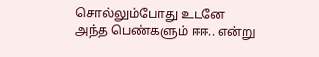சொல்லும்போது உடனே
அந்த பெண்களும் ஈஈ.. என்று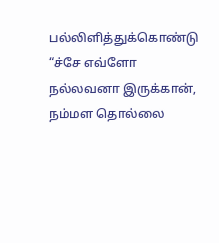பல்லிளித்துக்கொண்டு
“ச்சே எவ்ளோ நல்லவனா இருக்கான்,
நம்மள தொல்லை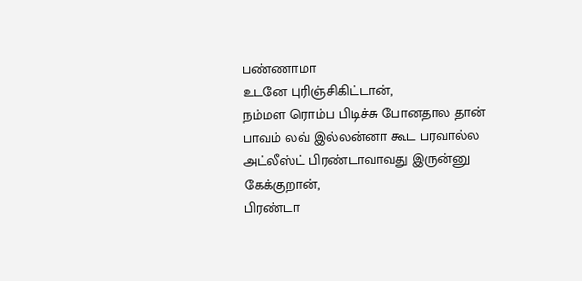பண்ணாமா
உடனே புரிஞ்சிகிட்டான்,
நம்மள ரொம்ப பிடிச்சு போனதால தான்
பாவம் லவ் இல்லன்னா கூட பரவால்ல
அட்லீஸ்ட் பிரண்டாவாவது இருன்னு கேக்குறான்,
பிரண்டா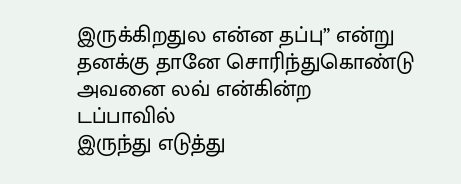இருக்கிறதுல என்ன தப்பு” என்று
தனக்கு தானே சொரிந்துகொண்டு
அவனை லவ் என்கின்ற டப்பாவில்
இருந்து எடுத்து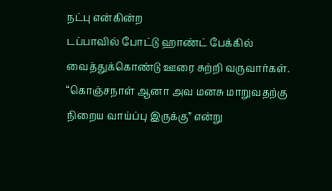நட்பு என்கின்ற
டப்பாவில் போட்டு ஹாண்ட் பேக்கில்
வைத்துக்கொண்டு ஊரை சுற்றி வருவார்கள்.
“கொஞ்சநாள் ஆனா அவ மனசு மாறுவதற்கு
நிறைய வாய்ப்பு இருக்கு” என்று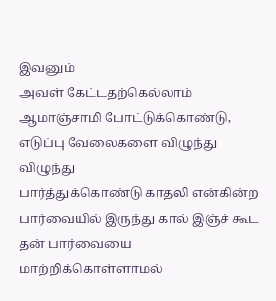இவனும்
அவள் கேட்டதற்கெல்லாம்
ஆமாஞ்சாமி போட்டுக்கொண்டு,
எடுப்பு வேலைகளை விழுந்து விழுந்து
பார்த்துக்கொண்டு காதலி என்கின்ற
பார்வையில் இருந்து கால் இஞ்ச் கூட
தன் பார்வையை மாற்றிக்கொள்ளாமல்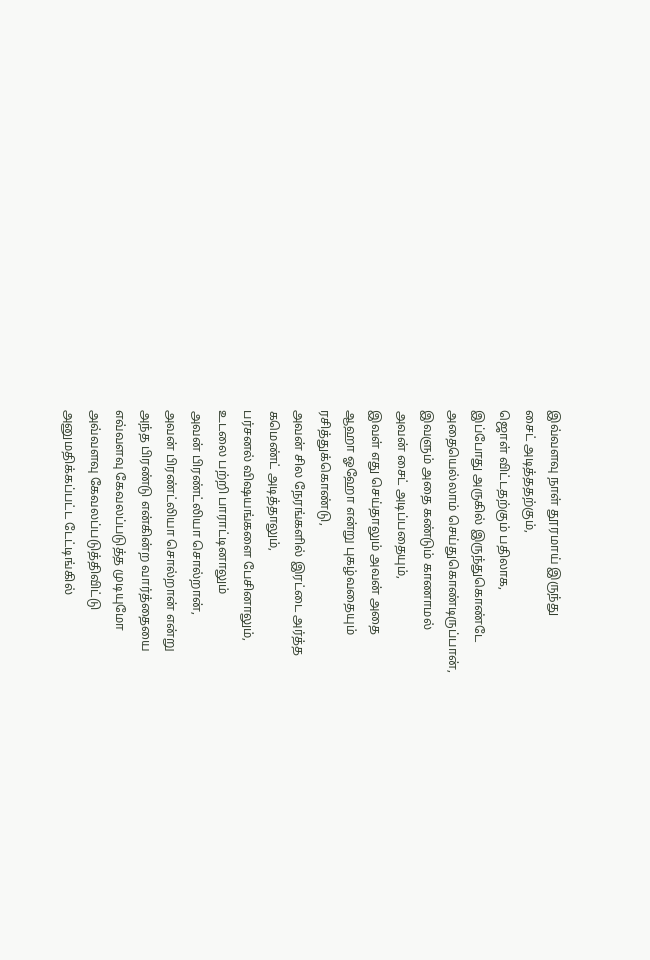இவ்வளவு நாள் தூரமாய் இருந்து
சைட் அடித்ததற்கும்,
ஜொள் விட்டதற்கும் பதிலாக,
இப்போது அருகில் இருந்துகொண்டே
அதையெல்லாம் செய்துகொண்டிருப்பான்,
இவளும் அதை கண்டும் காணாமல்
அவன் சைட் அடிப்பதையும்,
இவள் எது செய்தாலும் அவன் அதை
ஆஹா ஓஹோ என்று புகழ்வதையும்
ரசித்துக்கொண்டு,
அவன் சில நேரங்களில் இரட்டை அர்த்த
கமெண்ட் அடித்தாலும்,
பர்சனல் விஷயங்களை பேசினாலும்,
உடலை பற்றி பாராட்டினாலும்
அவன் பிரண்ட்லியா சொல்றான்,
அவன் பிரண்ட்லியா சொல்றான் என்று
அந்த பிரண்டு என்கின்ற வார்த்தையை
எவ்வளவு கேவலப்படுத்த முடியுமோ
அவ்வளவு கேவலப்படுத்திவிட்டு
அனுமதிக்கப்பட்ட டேட்டிங்கில்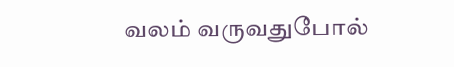வலம் வருவதுபோல்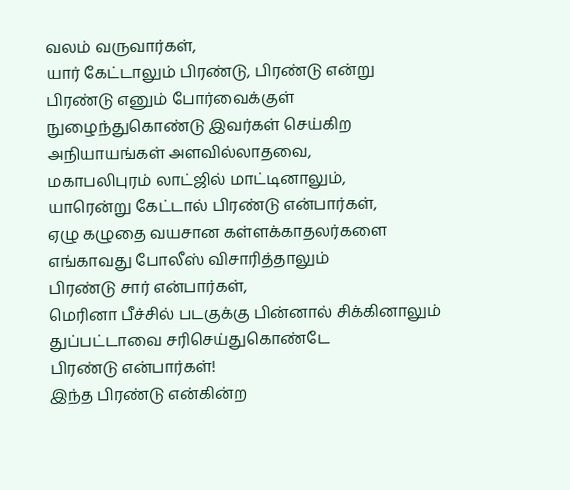வலம் வருவார்கள்,
யார் கேட்டாலும் பிரண்டு, பிரண்டு என்று
பிரண்டு எனும் போர்வைக்குள்
நுழைந்துகொண்டு இவர்கள் செய்கிற
அநியாயங்கள் அளவில்லாதவை,
மகாபலிபுரம் லாட்ஜில் மாட்டினாலும்,
யாரென்று கேட்டால் பிரண்டு என்பார்கள்,
ஏழு கழுதை வயசான கள்ளக்காதலர்களை
எங்காவது போலீஸ் விசாரித்தாலும்
பிரண்டு சார் என்பார்கள்,
மெரினா பீச்சில் படகுக்கு பின்னால் சிக்கினாலும்
துப்பட்டாவை சரிசெய்துகொண்டே
பிரண்டு என்பார்கள்!
இந்த பிரண்டு என்கின்ற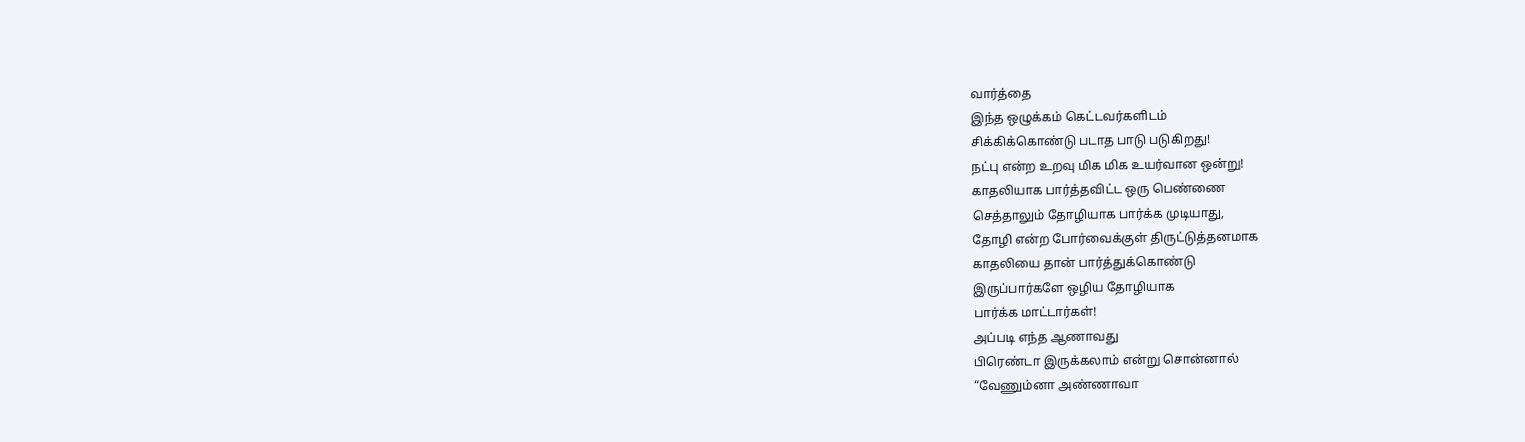வார்த்தை
இந்த ஒழுக்கம் கெட்டவர்களிடம்
சிக்கிக்கொண்டு படாத பாடு படுகிறது!
நட்பு என்ற உறவு மிக மிக உயர்வான ஒன்று!
காதலியாக பார்த்தவிட்ட ஒரு பெண்ணை
செத்தாலும் தோழியாக பார்க்க முடியாது,
தோழி என்ற போர்வைக்குள் திருட்டுத்தனமாக
காதலியை தான் பார்த்துக்கொண்டு
இருப்பார்களே ஒழிய தோழியாக
பார்க்க மாட்டார்கள்!
அப்படி எந்த ஆணாவது
பிரெண்டா இருக்கலாம் என்று சொன்னால்
“வேணும்னா அண்ணாவா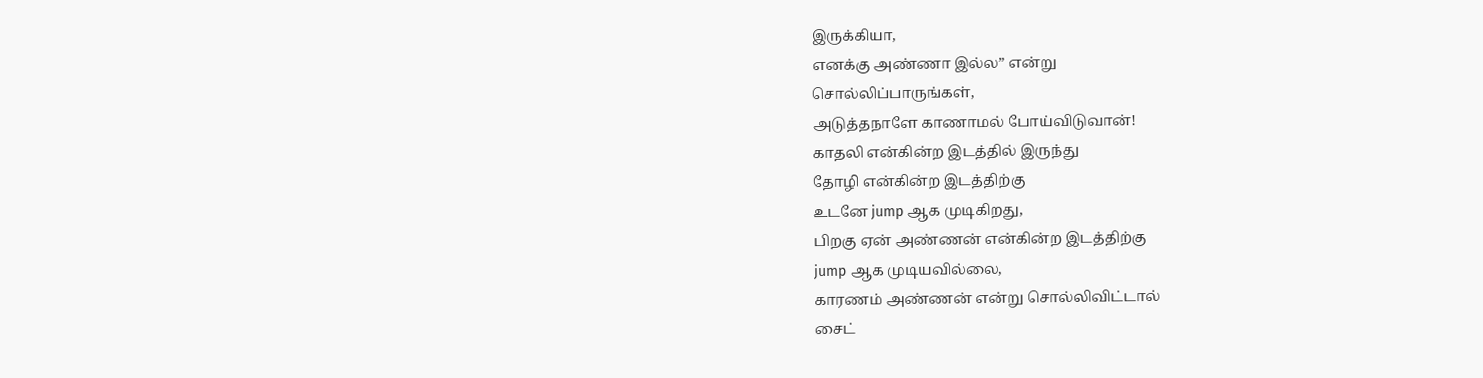இருக்கியா,
எனக்கு அண்ணா இல்ல” என்று
சொல்லிப்பாருங்கள்,
அடுத்தநாளே காணாமல் போய்விடுவான்!
காதலி என்கின்ற இடத்தில் இருந்து
தோழி என்கின்ற இடத்திற்கு
உடனே jump ஆக முடிகிறது,
பிறகு ஏன் அண்ணன் என்கின்ற இடத்திற்கு
jump ஆக முடியவில்லை,
காரணம் அண்ணன் என்று சொல்லிவிட்டால்
சைட்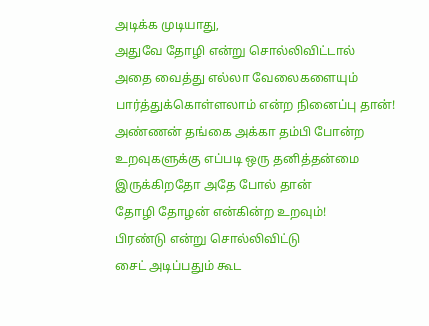அடிக்க முடியாது,
அதுவே தோழி என்று சொல்லிவிட்டால்
அதை வைத்து எல்லா வேலைகளையும்
பார்த்துக்கொள்ளலாம் என்ற நினைப்பு தான்!
அண்ணன் தங்கை அக்கா தம்பி போன்ற
உறவுகளுக்கு எப்படி ஒரு தனித்தன்மை
இருக்கிறதோ அதே போல் தான்
தோழி தோழன் என்கின்ற உறவும்!
பிரண்டு என்று சொல்லிவிட்டு
சைட் அடிப்பதும் கூட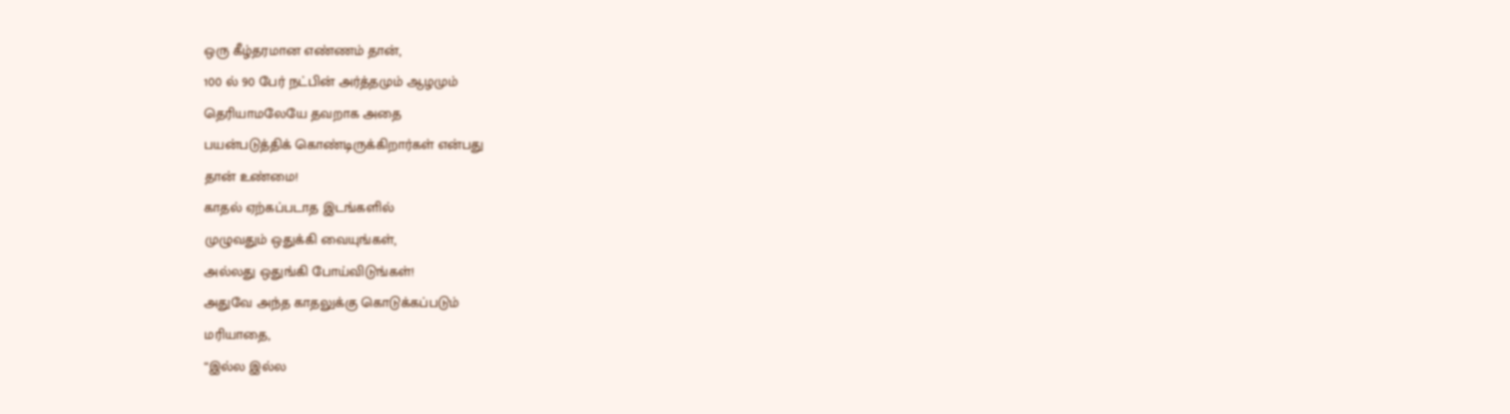ஒரு கீழ்தரமான எண்ணம் தான்,
100 ல் 90 பேர் நட்பின் அர்த்தமும் ஆழமும்
தெரியாமலேயே தவறாக அதை
பயன்படுத்திக் கொண்டிருக்கிறார்கள் என்பது
தான் உண்மை!
காதல் ஏற்கப்படாத இடங்களில்
முழுவதும் ஒதுக்கி வையுங்கள்,
அல்லது ஒதுங்கி போய்விடுங்கள்!
அதுவே அந்த காதலுக்கு கொடுக்கப்படும்
மரியாதை,
“இல்ல இல்ல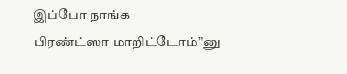இப்போ நாங்க
பிரண்ட்ஸா மாறிட்டோம்”னு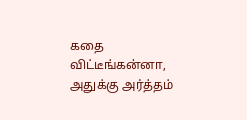கதை விட்டீங்கன்னா,
அதுக்கு அர்த்தம்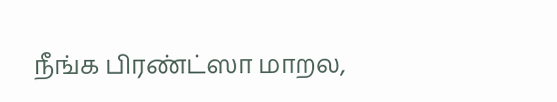நீங்க பிரண்ட்ஸா மாறல,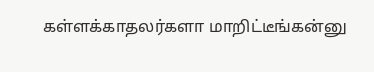கள்ளக்காதலர்களா மாறிட்டீங்கன்னு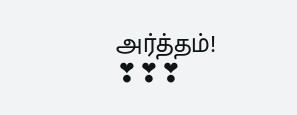அர்த்தம்!
❣❣❣